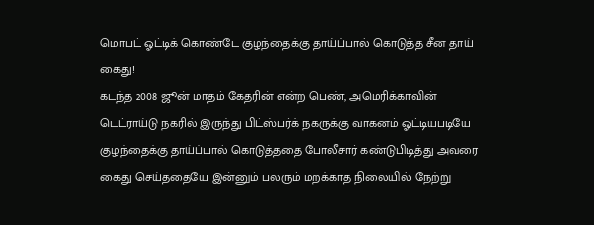மொபட் ஓட்டிக் கொண்டே குழந்தைக்கு தாய்ப்பால் கொடுத்த சீன தாய் கைது!
கடந்த 2008 ஜூன் மாதம் கேதரின் என்ற பெண், அமெரிக்காவின் டெட்ராய்டு நகரில் இருந்து பிட்ஸ்பர்க் நகருக்கு வாகனம் ஓட்டியபடியே குழந்தைக்கு தாய்ப்பால் கொடுத்ததை போலீசார் கண்டுபிடித்து அவரை கைது செய்ததையே இன்னும் பலரும் மறக்காத நிலையில் நேற்று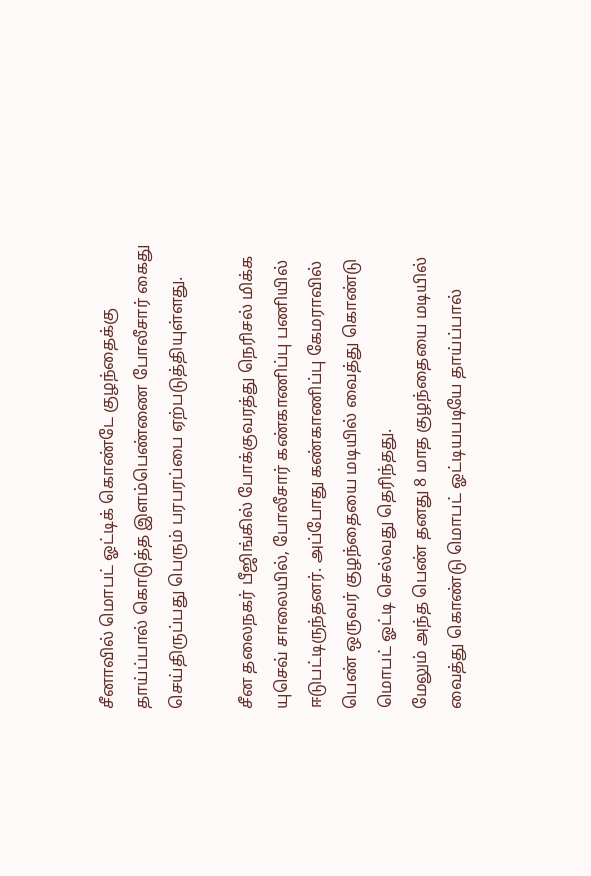சீனாவில் மொபட் ஓட்டிக் கொண்டே குழந்தைக்கு தாய்ப்பால் கொடுத்த இளம்பெண்ணை போலீசார் கைது செய்திருப்பது பெரும் பரபரப்பை ஏற்படுத்தியுள்ளது.

சீன தலைநகர் பீஜிங்கில் போக்குவரத்து நெரிசல் மிக்க யுசெவ் சாலையில், போலீசார் கண்காணிப்பு பணியில் ஈடுபட்டிருந்தனர். அப்போது கண்காணிப்பு கேமராவில் பெண் ஒருவர் குழந்தையை மடியில் வைத்து கொண்டு மொபட் ஓட்டி செல்வது தெரிந்தது.
மேலும் அந்த பெண் தனது 8 மாத குழந்தையை மடியில் வைத்து கொண்டு மொபட் ஓட்டியபடியே தாய்ப்பால்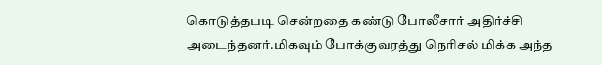கொடுத்தபடி சென்றதை கண்டு போலீசார் அதிர்ச்சி அடைந்தனர்.மிகவும் போக்குவரத்து நெரிசல் மிக்க அந்த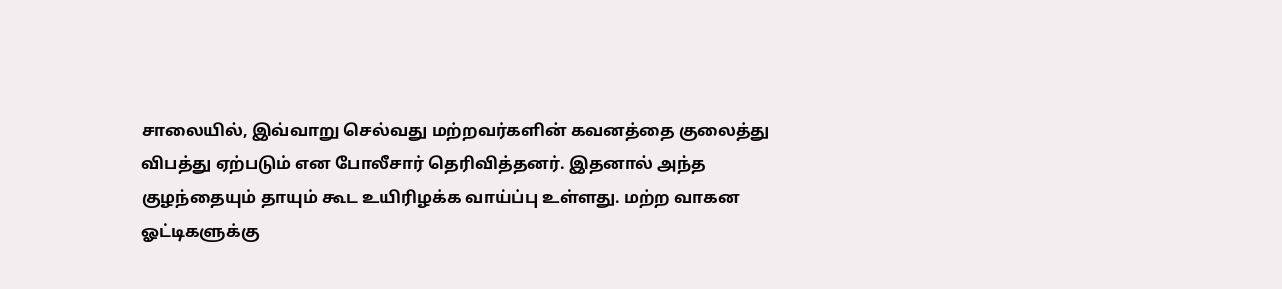சாலையில், இவ்வாறு செல்வது மற்றவர்களின் கவனத்தை குலைத்து விபத்து ஏற்படும் என போலீசார் தெரிவித்தனர். இதனால் அந்த குழந்தையும் தாயும் கூட உயிரிழக்க வாய்ப்பு உள்ளது. மற்ற வாகன ஓட்டிகளுக்கு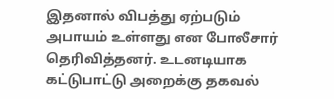இதனால் விபத்து ஏற்படும் அபாயம் உள்ளது என போலீசார் தெரிவித்தனர். உடனடியாக கட்டுபாட்டு அறைக்கு தகவல்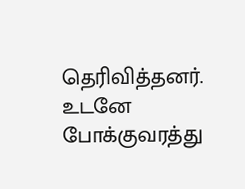தெரிவித்தனர். உடனே போக்குவரத்து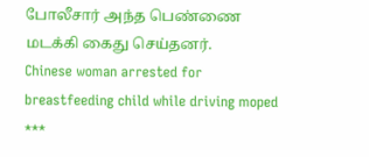போலீசார் அந்த பெண்ணை மடக்கி கைது செய்தனர்.
Chinese woman arrested for breastfeeding child while driving moped
***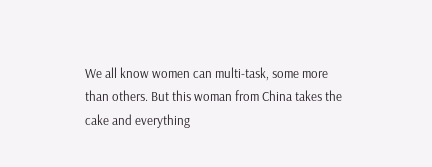We all know women can multi-task, some more than others. But this woman from China takes the cake and everything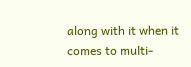along with it when it comes to multi-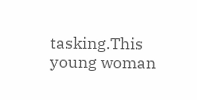tasking.This young woman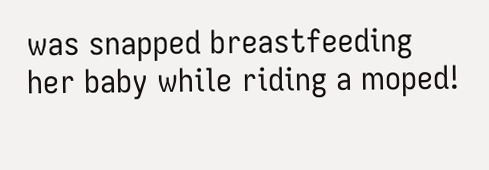was snapped breastfeeding her baby while riding a moped!